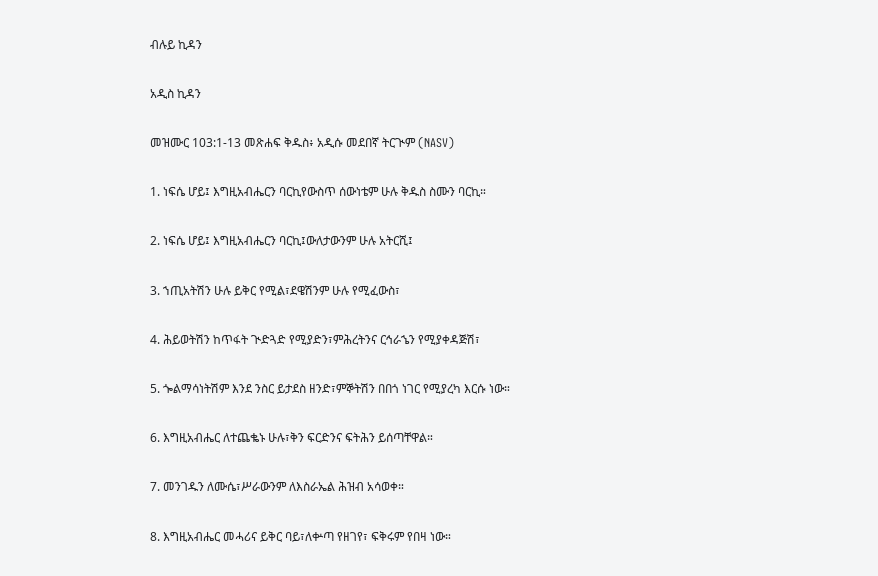ብሉይ ኪዳን

አዲስ ኪዳን

መዝሙር 103:1-13 መጽሐፍ ቅዱስ፥ አዲሱ መደበኛ ትርጒም (NASV)

1. ነፍሴ ሆይ፤ እግዚአብሔርን ባርኪየውስጥ ሰውነቴም ሁሉ ቅዱስ ስሙን ባርኪ።

2. ነፍሴ ሆይ፤ እግዚአብሔርን ባርኪ፤ውለታውንም ሁሉ አትርሺ፤

3. ኀጢአትሽን ሁሉ ይቅር የሚል፣ደዌሽንም ሁሉ የሚፈውስ፣

4. ሕይወትሽን ከጥፋት ጒድጓድ የሚያድን፣ምሕረትንና ርኅራኄን የሚያቀዳጅሽ፣

5. ጐልማሳነትሽም እንደ ንስር ይታደስ ዘንድ፣ምኞትሽን በበጎ ነገር የሚያረካ እርሱ ነው።

6. እግዚአብሔር ለተጨቈኑ ሁሉ፣ቅን ፍርድንና ፍትሕን ይሰጣቸዋል።

7. መንገዱን ለሙሴ፣ሥራውንም ለእስራኤል ሕዝብ አሳወቀ።

8. እግዚአብሔር መሓሪና ይቅር ባይ፣ለቍጣ የዘገየ፣ ፍቅሩም የበዛ ነው።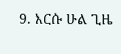9. እርሱ ሁል ጊዜ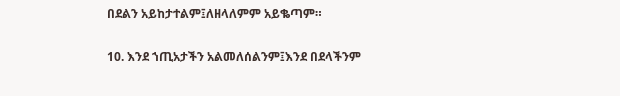በደልን አይከታተልም፤ለዘላለምም አይቈጣም።

10. እንደ ኀጢአታችን አልመለሰልንም፤እንደ በደላችንም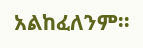አልከፈለንም።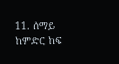11. ሰማይ ከምድር ከፍ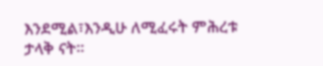እንደሚል፣እንዲሁ ለሚፈሩት ምሕረቱ ታላቅ ናት።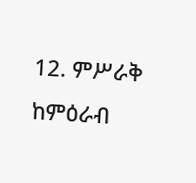12. ምሥራቅ ከምዕራብ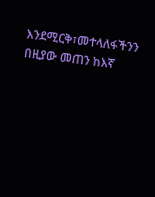እንደሚርቅ፣መተላለፋችንን በዚያው መጠን ከእኛ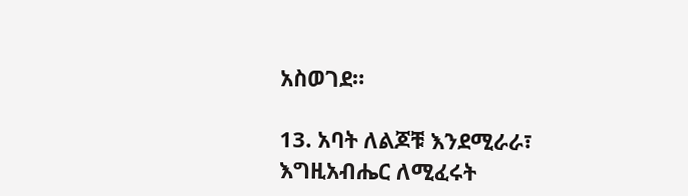አስወገደ።

13. አባት ለልጆቹ እንደሚራራ፣ እግዚአብሔር ለሚፈሩት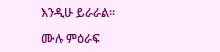እንዲሁ ይራራል።

ሙሉ ምዕራፍ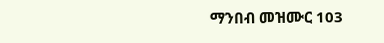ማንበብ መዝሙር 103